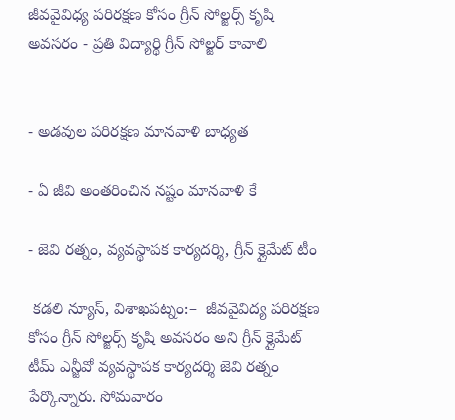జీవవైవిధ్య పరిరక్షణ కోసం గ్రీన్ సోల్జర్స్ కృషి అవసరం - ప్రతి విద్యార్థి గ్రీన్ సోల్జర్ కావాలి


- అడవుల పరిరక్షణ మానవాళి బాధ్యత

- ఏ జీవి అంతరించిన నష్టం మానవాళి కే

- జెవి రత్నం, వ్యవస్థాపక కార్యదర్శి, గ్రీన్ క్లైమేట్ టీం

 కడలి న్యూస్, విశాఖపట్నం:–  జీవవైవిద్య పరిరక్షణ కోసం గ్రీన్ సోల్జర్స్ కృషి అవసరం అని గ్రీన్ క్లైమేట్ టీమ్ ఎన్జీవో వ్యవస్థాపక కార్యదర్శి జెవి రత్నం పేర్కొన్నారు. సోమవారం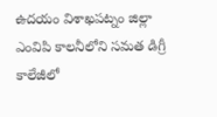ఉదయం విశాఖపట్నం జిల్లా ఎంవిపి కాలనీలోని సమత డిగ్రీ కాలేజీలో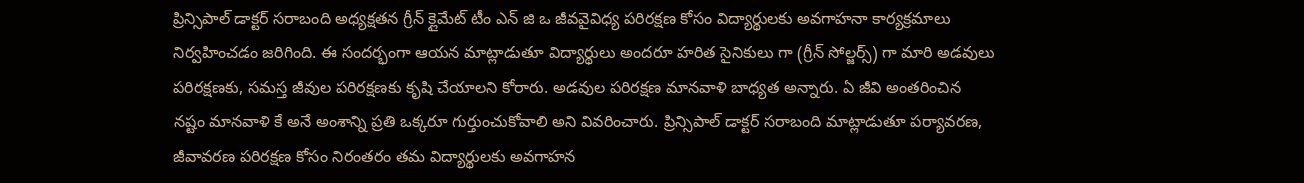ప్రిన్సిపాల్ డాక్టర్ సరాబంది అధ్యక్షతన గ్రీన్ క్లైమేట్ టీం ఎన్ జి ఒ జీవవైవిధ్య పరిరక్షణ కోసం విద్యార్థులకు అవగాహనా కార్యక్రమాలు నిర్వహించడం జరిగింది. ఈ సందర్భంగా ఆయన మాట్లాడుతూ విద్యార్థులు అందరూ హరిత సైనికులు గా (గ్రీన్ సోల్జర్స్) గా మారి అడవులు పరిరక్షణకు, సమస్త జీవుల పరిరక్షణకు కృషి చేయాలని కోరారు. అడవుల పరిరక్షణ మానవాళి బాధ్యత అన్నారు. ఏ జీవి అంతరించిన నష్టం మానవాళి కే అనే అంశాన్ని ప్రతి ఒక్కరూ గుర్తుంచుకోవాలి అని వివరించారు. ప్రిన్సిపాల్ డాక్టర్ సరాబంది మాట్లాడుతూ పర్యావరణ, జీవావరణ పరిరక్షణ కోసం నిరంతరం తమ విద్యార్థులకు అవగాహన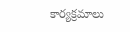కార్యక్రమాలు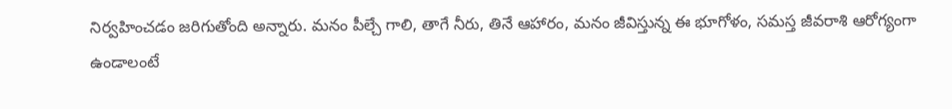నిర్వహించడం జరిగుతోంది అన్నారు. మనం పీల్చే గాలి, తాగే నీరు, తినే ఆహారం, మనం జీవిస్తున్న ఈ భూగోళం, సమస్త జీవరాశి ఆరోగ్యంగా ఉండాలంటే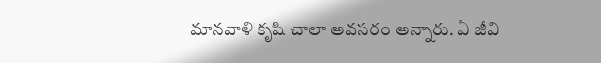మానవాళి కృషి చాలా అవసరం అన్నారు. ఏ జీవి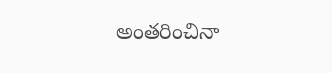అంతరించినా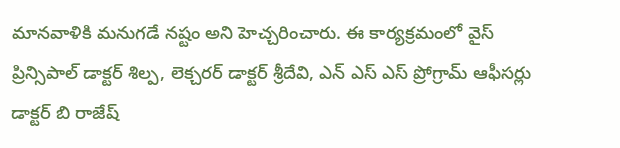మానవాళికి మనుగడే నష్టం అని హెచ్చరించారు. ఈ కార్యక్రమంలో వైస్ ప్రిన్సిపాల్ డాక్టర్ శిల్ప, లెక్చరర్ డాక్టర్ శ్రీదేవి, ఎన్ ఎస్ ఎస్ ప్రోగ్రామ్ ఆఫీసర్లు డాక్టర్ బి రాజేష్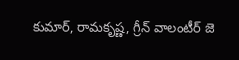కుమార్, రామకృష్ణ, గ్రీన్ వాలంటీర్ జె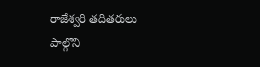రాజేశ్వరి తదితరులు పాల్గొని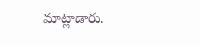మాట్లాడారు.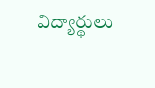విద్యార్థులు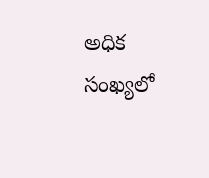అధిక సంఖ్యలో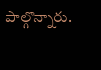పాల్గొన్నారు.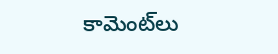కామెంట్‌లు